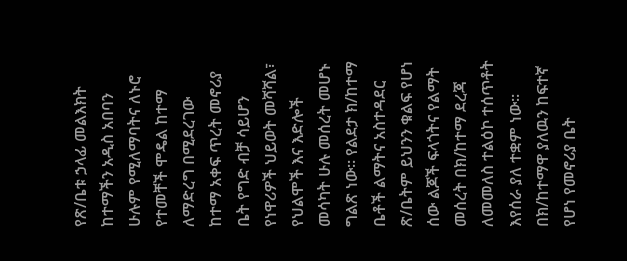የጽ/ቤቱ ኃላፊ መልእክት
ከተማችን አዲስ አበባን ሁሉም የሚለማባትና ለኑሮ የተመቸች ሞዴል ከተማ ለማድረግ በሚደረገው ከተማ አቀፍ ጥረት መኖሪያ ቤት የግድ ብቻ ሳይሆን የነዋሪዎች ህይወት መሻሻል፣ የህልሞች እና እድሎች መሳካት ሁሉ መሰረት መሆኑ ግልጽ ነው፡፡ የልደታ ክ/ከተማ ቤቶች ልማትና አስተዳደር ጽ/ቤትም ይህንን ቁልፍ የሆነ ሰው ልጆች ፍላጎትና የልማት መሰረት በክ/ከተማ ደረጃ ለመመለስ ተልዕኮ ተሰጥቶት እየሰራ ያለ ተቋም ነው፡፡ በክ/ከተማዋ ያለዉን ከፍተኛ የሆነ የመኖሪያ ቤት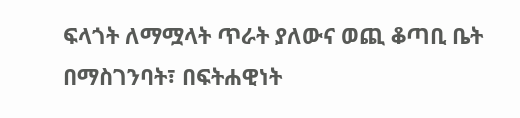ፍላጎት ለማሟላት ጥራት ያለውና ወጪ ቆጣቢ ቤት በማስገንባት፣ በፍትሐዊነት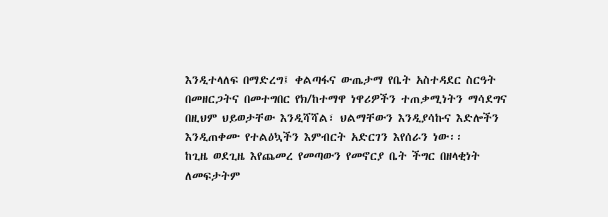እንዲተላለፍ በማድረግ፤ ቀልጣፋና ውጤታማ የቤት አስተዳደር ስርዓት በመዘርጋትና በመተግበር የክ/ከተማዋ ነዋሪዎችን ተጠቃሚነትን ማሳደግና በዚህም ህይወታቸው እንዲሻሻል፣ ህልማቸውን እንዲያሳኩና እድሎችን እንዲጠቀሙ የተልዕኳችን እምብርት አድርገን እየሰራን ነው፡፡
ከጊዜ ወደጊዜ እየጨመረ የመጣውን የመኖርያ ቤት ችግር በዘላቂነት ለመፍታትም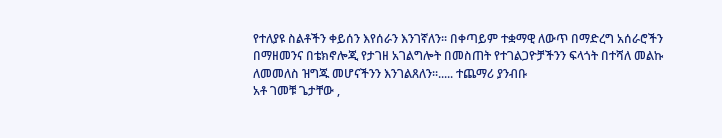የተለያዩ ስልቶችን ቀይሰን እየሰራን እንገኛለን፡፡ በቀጣይም ተቋማዊ ለውጥ በማድረግ አሰራሮችን በማዘመንና በቴክኖሎጂ የታገዘ አገልግሎት በመስጠት የተገልጋዮቻችንን ፍላጎት በተሻለ መልኩ ለመመለስ ዝግጁ መሆናችንን እንገልጸለን፡፡..... ተጨማሪ ያንብቡ
አቶ ገመቹ ጌታቸው ,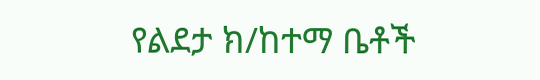የልደታ ክ/ከተማ ቤቶች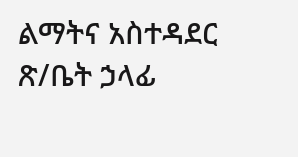ልማትና አስተዳደር ጽ/ቤት ኃላፊ